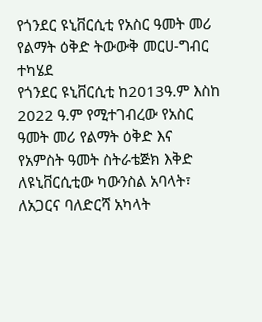የጎንደር ዩኒቨርሲቲ የአስር ዓመት መሪ የልማት ዕቅድ ትውውቅ መርሀ-ግብር ተካሄደ
የጎንደር ዩኒቨርሲቲ ከ2013ዓ.ም እስከ 2022 ዓ.ም የሚተገብረው የአስር ዓመት መሪ የልማት ዕቅድ እና የአምስት ዓመት ስትራቴጅክ እቅድ ለዩኒቨርሲቲው ካውንስል አባላት፣ ለአጋርና ባለድርሻ አካላት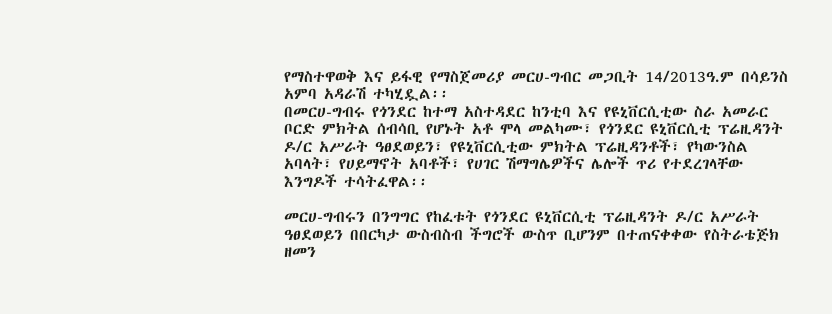የማስተዋወቅ እና ይፋዊ የማስጀመሪያ መርሀ-ግብር መጋቢት 14/2013ዓ.ም በሳይንስ አምባ አዳራሽ ተካሂዷል፡፡
በመርሀ-ግብሩ የጎንደር ከተማ አስተዳደር ከንቲባ እና የዩኒቨርሲቲው ስራ አመራር ቦርድ ምክትል ሰብሳቢ የሆኑት አቶ ሞላ መልካሙ፣ የጎንደር ዩኒቨርሲቲ ፕሬዚዳንት ዶ/ር አሥራት ዓፀደወይን፣ የዩኒቨርሲቲው ምክትል ፕሬዚዳንቶች፣ የካውንስል አባላት፣ የሀይማኖት አባቶች፣ የሀገር ሽማግሌዎችና ሌሎች ጥሪ የተደረገላቸው እንግዶች ተሳትፈዋል፡፡

መርሀ-ግብሩን በንግግር የከፈቱት የጎንደር ዩኒቨርሲቲ ፕሬዚዳንት ዶ/ር አሥራት ዓፀደወይን በበርካታ ውስብስብ ችግሮች ውስጥ ቢሆንም በተጠናቀቀው የስትራቴጅክ ዘመን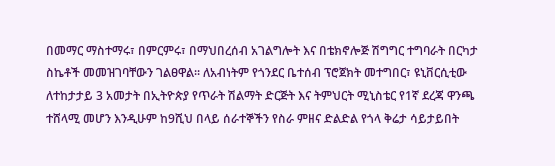በመማር ማስተማሩ፣ በምርምሩ፣ በማህበረሰብ አገልግሎት እና በቴክኖሎጅ ሽግግር ተግባራት በርካታ ስኬቶች መመዝገባቸውን ገልፀዋል፡፡ ለአብነትም የጎንደር ቤተሰብ ፕሮጀክት መተግበር፣ ዩኒቨርሲቲው ለተከታታይ 3 አመታት በኢትዮጵያ የጥራት ሽልማት ድርጅት እና ትምህርት ሚኒስቴር የ1ኛ ደረጃ ዋንጫ ተሸላሚ መሆን እንዲሁም ከ9ሺህ በላይ ሰራተኞችን የስራ ምዘና ድልድል የጎላ ቅሬታ ሳይታይበት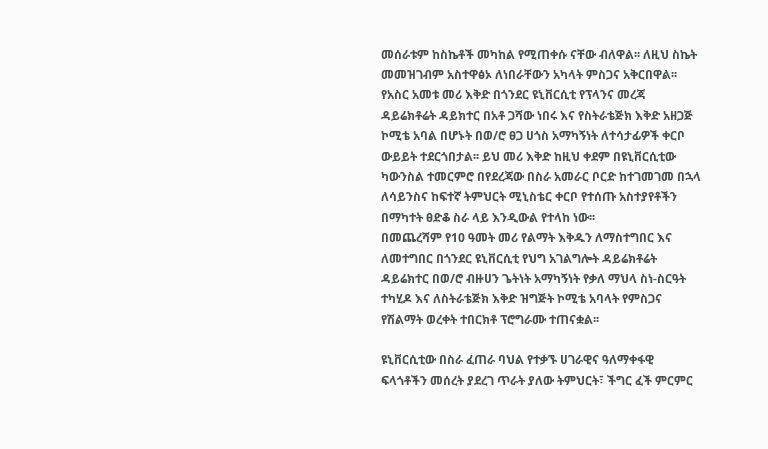መሰራቱም ከስኬቶች መካከል የሚጠቀሱ ናቸው ብለዋል፡፡ ለዚህ ስኬት መመዝገብም አስተዋፅኦ ለነበራቸውን አካላት ምስጋና አቅርበዋል፡፡
የአስር አመቱ መሪ እቅድ በጎንደር ዩኒቨርሲቲ የፕላንና መረጃ ዳይሬክቶሬት ዳይክተር በአቶ ጋሻው ነበሩ እና የስትራቴጅክ እቅድ አዘጋጅ ኮሚቴ አባል በሆኑት በወ/ሮ ፀጋ ሀጎስ አማካኝነት ለተሳታፊዎች ቀርቦ ውይይት ተደርጎበታል፡፡ ይህ መሪ እቅድ ከዚህ ቀደም በዩኒቨርሲቲው ካውንስል ተመርምሮ በየደረጃው በስራ አመራር ቦርድ ከተገመገመ በኋላ ለሳይንስና ከፍተኛ ትምህርት ሚኒስቴር ቀርቦ የተሰጡ አስተያየቶችን በማካተት ፀድቆ ስራ ላይ እንዲውል የተላከ ነው፡፡
በመጨረሻም የ10 ዓመት መሪ የልማት እቅዱን ለማስተግበር እና ለመተግበር በጎንደር ዩኒቨርሲቲ የህግ አገልግሎት ዳይሬክቶሬት ዳይሬክተር በወ/ሮ ብዙሀን ጌትነት አማካኝነት የቃለ ማህላ ስነ-ስርዓት ተካሂዶ እና ለስትራቴጅክ እቅድ ዝግጅት ኮሚቴ አባላት የምስጋና የሽልማት ወረቀት ተበርክቶ ፕሮግራሙ ተጠናቋል፡፡

ዩኒቨርሲቲው በስራ ፈጠራ ባህል የተቃኙ ሀገራዊና ዓለማቀፋዊ ፍላጎቶችን መሰረት ያደረገ ጥራት ያለው ትምህርት፣ ችግር ፈች ምርምር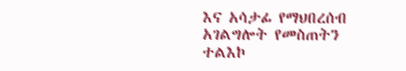እና አሳታፊ የማህበረሰብ አገልግሎት የመስጠትን ተልእኮ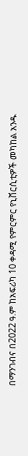በማንገብና በ2022 ዓ.ም ከአፍሪካ 10 ቀዳሚ የምርምር የኒቨርሲቲዎች መካከል አንዱ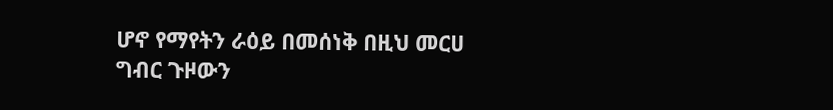ሆኖ የማየትን ራዕይ በመሰነቅ በዚህ መርሀ ግብር ጉዞውን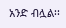አንድ ብሏል፡፡